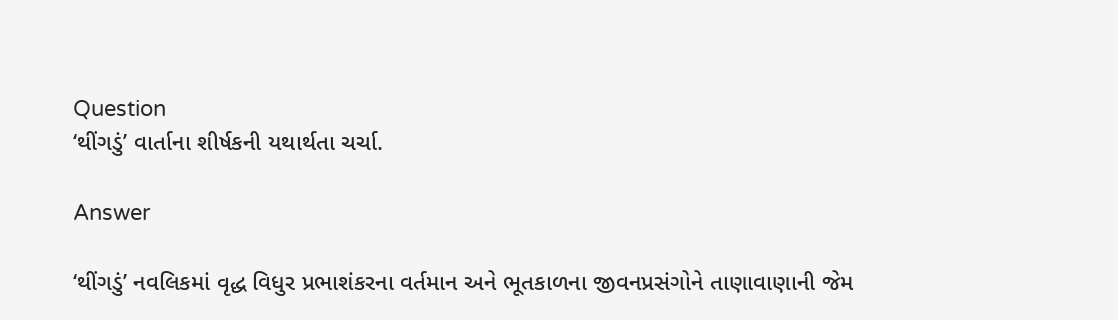Question
‘થીંગડું’ વાર્તાના શીર્ષકની યથાર્થતા ચર્ચા.

Answer

‘થીંગડું’ નવલિકમાં વૃદ્ધ વિધુર પ્રભાશંકરના વર્તમાન અને ભૂતકાળના જીવનપ્રસંગોને તાણાવાણાની જેમ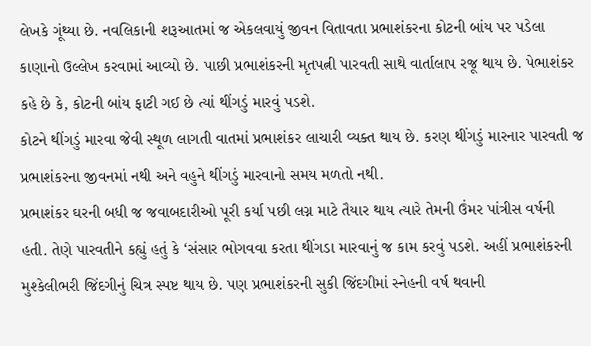લેખકે ગૂંથ્યા છે. નવલિકાની શરૂઆતમાં જ એકલવાયું જીવન વિતાવતા પ્રભાશંકરના કોટની બાંય પર પડેલા કાણાનો ઉલ્લેખ કરવામાં આવ્યો છે. પાછી પ્રભાશંકરની મૃતપત્ની પારવતી સાથે વાર્તાલાપ રજૂ થાય છે. પેભાશંકર કહે છે કે, કોટની બાંય ફાટી ગઈ છે ત્યાં થીંગડું મારવું પડશે.
કોટને થીંગડું મારવા જેવી સ્થૂળ લાગતી વાતમાં પ્રભાશંકર લાચારી વ્યક્ત થાય છે. કરણ થીંગડું મારનાર પારવતી જ પ્રભાશંકરના જીવનમાં નથી અને વહુને થીંગડું મારવાનો સમય મળતો નથી.
પ્રભાશંકર ઘરની બધી જ જવાબદારીઓ પૂરી કર્યા પછી લગ્ન માટે તૈયાર થાય ત્યારે તેમની ઉંમર પાંત્રીસ વર્ષની હતી. તેણે પારવતીને કહ્યું હતું કે ‘સંસાર ભોગવવા કરતા થીંગડા મારવાનું જ કામ કરવું પડશે. અહીં પ્રભાશંકરની મુશ્કેલીભરી જિંદગીનું ચિત્ર સ્પષ્ટ થાય છે. પણ પ્રભાશંકરની સુકી જિંદગીમાં સ્નેહની વર્ષ થવાની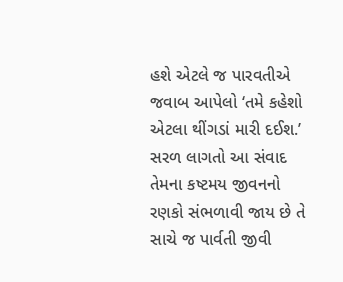હશે એટલે જ પારવતીએ જવાબ આપેલો ‘તમે કહેશો એટલા થીંગડાં મારી દઈશ.’ સરળ લાગતો આ સંવાદ તેમના કષ્ટમય જીવનનો રણકો સંભળાવી જાય છે તે સાચે જ પાર્વતી જીવી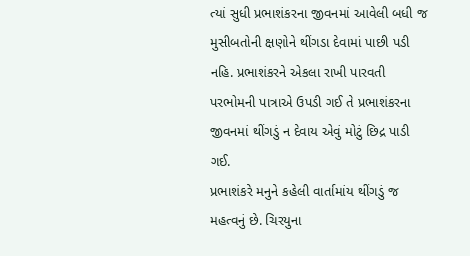ત્યાં સુધી પ્રભાશંકરના જીવનમાં આવેલી બધી જ મુસીબતોની ક્ષણોને થીંગડા દેવામાં પાછી પડી નહિ. પ્રભાશંકરને એકલા રાખી પારવતી પરભોમની પાત્રાએ ઉપડી ગઈ તે પ્રભાશંકરના જીવનમાં થીંગડું ન દેવાય એવું મોટું છિદ્ર પાડી ગઈ.
પ્રભાશંકરે મનુને કહેલી વાર્તામાંય થીંગડું જ મહત્વનું છે. ચિરયુના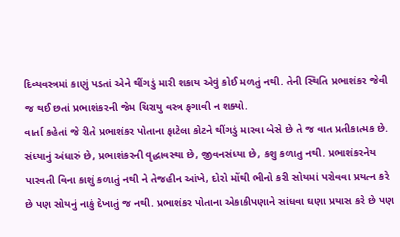દિવ્યવસ્ત્રમાં કાણું પડતાં એને થીંગડું મારી શકાય એવું કોઈ મળતું નથી. તેની સ્થિતિ પ્રભાશંકર જેવી જ થઈ છતાં પ્રભાશંકરની જેમ ચિરાયુ વસ્ત્ર ફગાવી ન શક્યો.
વાર્તા કહેતાં જે રીતે પ્રભાશંકર પોતાના ફાટેલા કોટને થીંગડું મારવા બેસે છે તે જ વાત પ્રતીકાત્મક છે. સંધ્યાનું અંધારું છે, પ્રભાશંકરની વૃદ્ધાવસ્થા છે, જીવનસંધ્યા છે, કશુ કળાતુ નથી. પ્રભાશંકરનેય પારવતી વિના કાશું કળાતું નથી ને તેજહીન આંખે, દોરો મોંથી ભીનો કરી સોયમાં પરોવવા પ્રયત્ન કરે છે પણ સોયનું નાકું દેખાતું જ નથી. પ્રભાશંકર પોતાના એકાકીપણાને સાંધવા ઘણા પ્રયાસ કરે છે પણ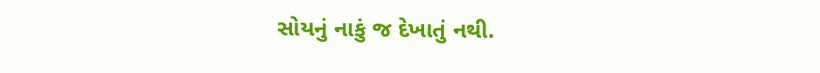સોયનું નાકું જ દેખાતું નથી.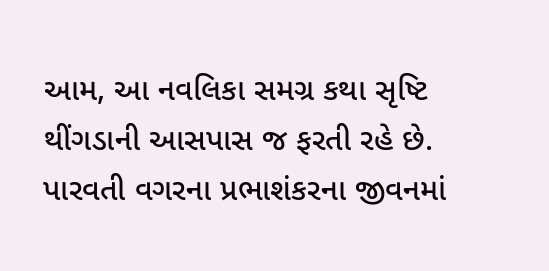આમ, આ નવલિકા સમગ્ર કથા સૃષ્ટિ થીંગડાની આસપાસ જ ફરતી રહે છે. પારવતી વગરના પ્રભાશંકરના જીવનમાં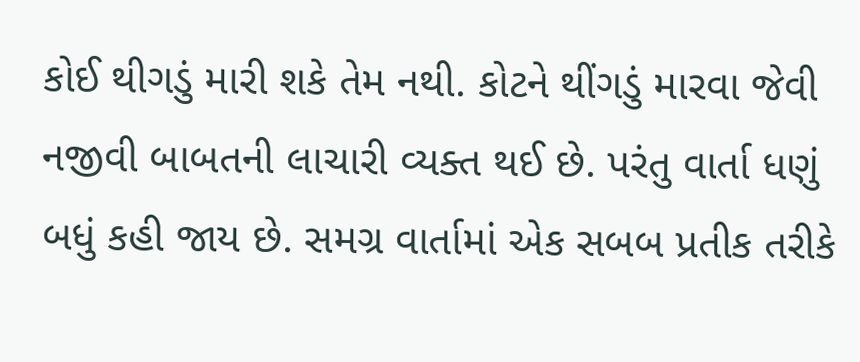કોઈ થીગડું મારી શકે તેમ નથી. કોટને થીંગડું મારવા જેવી નજીવી બાબતની લાચારી વ્યક્ત થઈ છે. પરંતુ વાર્તા ધણું બધું કહી જાય છે. સમગ્ર વાર્તામાં એક સબબ પ્રતીક તરીકે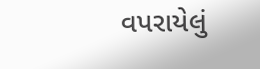વપરાયેલું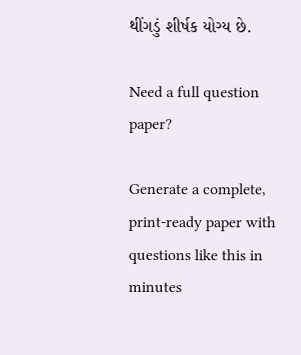થીંગડું શીર્ષક યોગ્ય છે.

Need a full question paper?

Generate a complete, print-ready paper with questions like this in minutes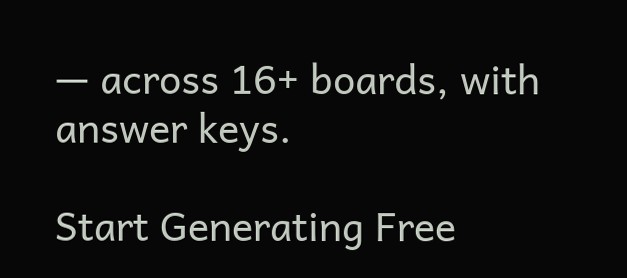— across 16+ boards, with answer keys.

Start Generating Free